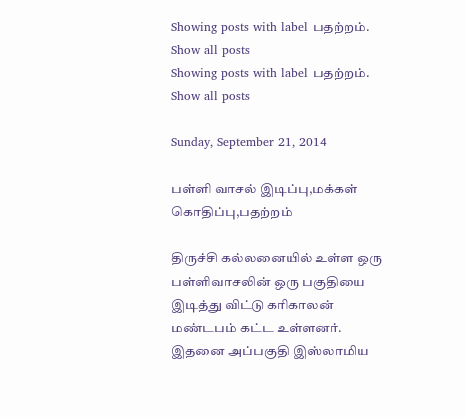Showing posts with label பதற்றம். Show all posts
Showing posts with label பதற்றம். Show all posts

Sunday, September 21, 2014

பள்ளி வாசல் இடிப்பு,மக்கள் கொதிப்பு,பதற்றம்

திருச்சி கல்லனையில் உள்ள ஒரு பள்ளிவாசலின் ஒரு பகுதியை இடித்து விட்டு கரிகாலன் மண்டபம் கட்ட உள்ளனர். இதனை அப்பகுதி இஸ்லாமிய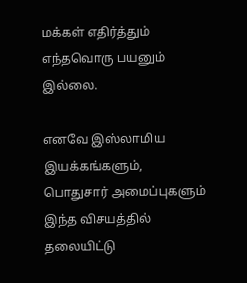மக்கள் எதிர்த்தும் எந்தவொரு பயனும் இல்லை.

எனவே இஸ்லாமிய இயக்கங்களும், பொதுசார் அமைப்புகளும் இந்த விசயத்தில் தலையிட்டு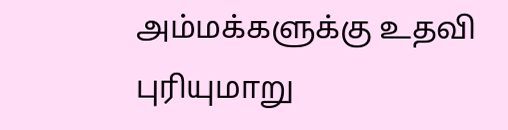அம்மக்களுக்கு உதவி புரியுமாறு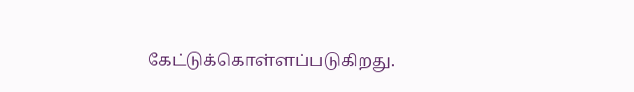கேட்டுக்கொள்ளப்படுகிறது.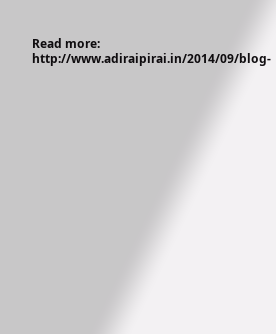Read more: http://www.adiraipirai.in/2014/09/blog-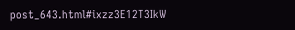post_643.html#ixzz3E12T3IkW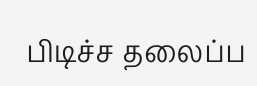பிடிச்ச தலைப்ப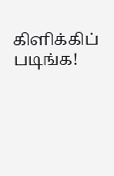கிளிக்கிப் படிங்க!